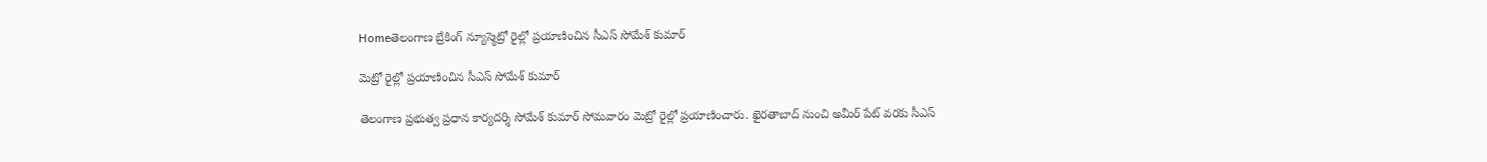Homeతెలంగాణ బ్రేకింగ్ న్యూస్మెట్రో రైల్లో ప్రయాణించిన సీఎస్ సోమేశ్ కుమార్

మెట్రో రైల్లో ప్రయాణించిన సీఎస్ సోమేశ్ కుమార్

తెలంగాణ ప్రభుత్వ ప్రధాన కార్యదర్శి సోమేశ్ కుమార్ సోమవారం మెట్రో రైల్లో ప్రయాణించారు. ఖైరతాబాద్ నుంచి అమీర్ పేట్ వరకు సీఎస్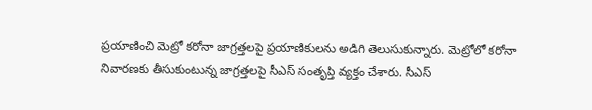ప్రయాణించి మెట్రో కరోనా జాగ్రత్తలపై ప్రయాణికులను అడిగి తెలుసుకున్నారు. మెట్రోలో కరోనా నివారణకు తీసుకుంటున్న జాగ్రత్తలపై సీఎస్ సంతృప్తి వ్యక్తం చేశారు. సీఎస్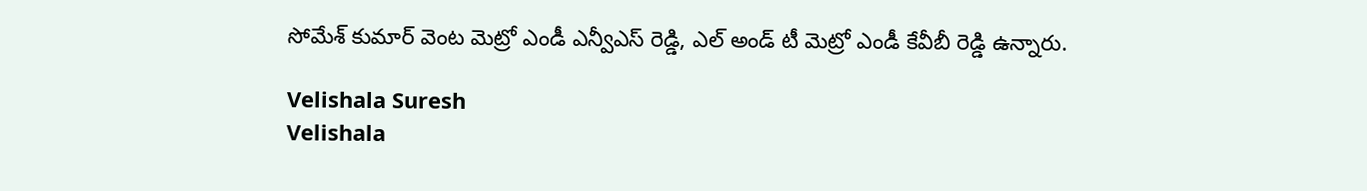సోమేశ్ కుమార్ వెంట మెట్రో ఎండీ ఎన్వీఎస్ రెడ్డి, ఎల్ అండ్ టీ మెట్రో ఎండీ కేవీబీ రెడ్డి ఉన్నారు.

Velishala Suresh
Velishala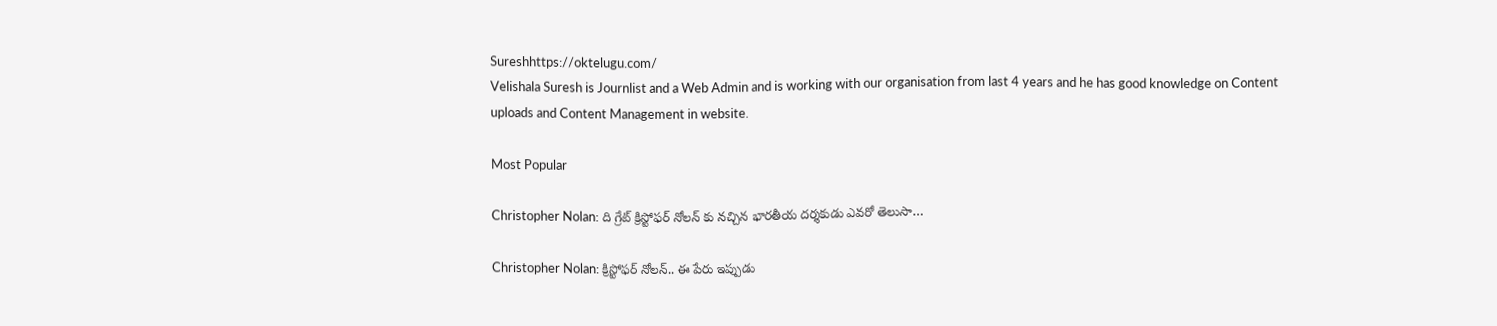Sureshhttps://oktelugu.com/
Velishala Suresh is Journlist and a Web Admin and is working with our organisation from last 4 years and he has good knowledge on Content uploads and Content Management in website.

Most Popular

Christopher Nolan: ది గ్రేట్ క్రిస్టోఫర్ నోలన్ కు నచ్చిన భారతీయ దర్శకుడు ఎవరో తెలుసా…

Christopher Nolan: క్రిస్టోఫర్ నోలన్.. ఈ పేరు ఇప్పుడు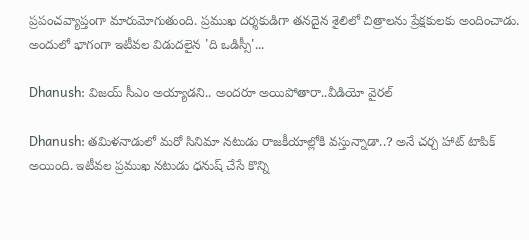ప్రపంచవ్యాప్తంగా మారుమోగుతుంది. ప్రముఖ దర్శకుడిగా తనదైన శైలిలో చిత్రాలను ప్రేక్షకులకు అందించాడు. అందులో భాగంగా ఇటీవల విడుదలైన 'ది ఒడిస్సీ'...

Dhanush: విజయ్ సీఎం అయ్యాడని.. అందరూ అయిపోతారా..వీడియో వైరల్

Dhanush: తమిళనాడులో మరో సినిమా నటుడు రాజకీయాల్లోకి వస్తున్నాడా..? అనే చర్చ హాట్ టాపిక్ అయింది. ఇటీవల ప్రముఖ నటుడు ధనుష్ చేసే కొన్ని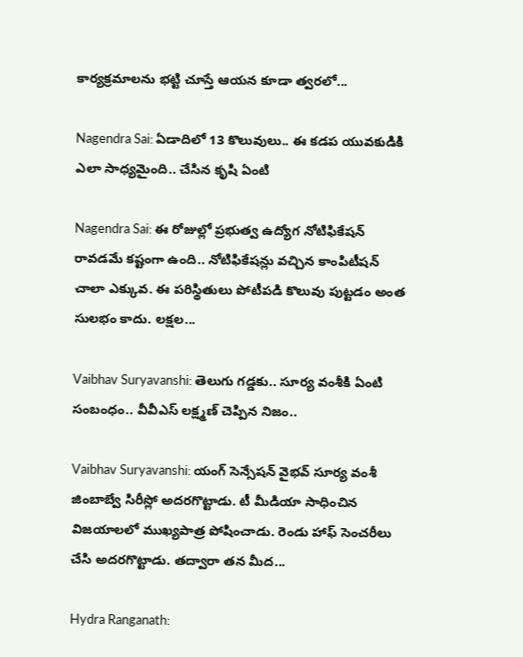కార్యక్రమాలను భట్టి చూస్తే ఆయన కూడా త్వరలో...

Nagendra Sai: ఏడాదిలో 13 కొలువులు.. ఈ కడప యువకుడికి ఎలా సాధ్యమైంది.. చేసిన కృషి ఏంటి

Nagendra Sai: ఈ రోజుల్లో ప్రభుత్వ ఉద్యోగ నోటిఫికేషన్ రావడమే కష్టంగా ఉంది.. నోటిఫికేషన్లు వచ్చిన కాంపిటీషన్ చాలా ఎక్కువ. ఈ పరిస్థితులు పోటీపడి కొలువు పుట్టడం అంత సులభం కాదు. లక్షల...

Vaibhav Suryavanshi: తెలుగు గడ్డకు.. సూర్య వంశీకి ఏంటి సంబంధం.. వీవీఎస్ లక్ష్మణ్ చెప్పిన నిజం..

Vaibhav Suryavanshi: యంగ్ సెన్సేషన్ వైభవ్ సూర్య వంశీ జింబాబ్వే సిరీస్లో అదరగొట్టాడు. టీ మీడియా సాధించిన విజయాలలో ముఖ్యపాత్ర పోషించాడు. రెండు హాఫ్ సెంచరీలు చేసి అదరగొట్టాడు. తద్వారా తన మీద...

Hydra Ranganath: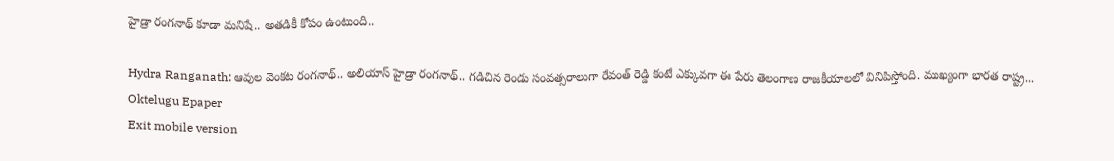హైడ్రా రంగనాథ్ కూడా మనిషే.. అతడికీ కోపం ఉంటుంది..

Hydra Ranganath: ఆవుల వెంకట రంగనాథ్.. అలియాస్ హైడ్రా రంగనాథ్.. గడిచిన రెండు సంవత్సరాలుగా రేవంత్ రెడ్డి కంటే ఎక్కువగా ఈ పేరు తెలంగాణ రాజకీయాలలో వినిపిస్తోంది. ముఖ్యంగా భారత రాష్ట్ర...
Oktelugu Epaper
Exit mobile version